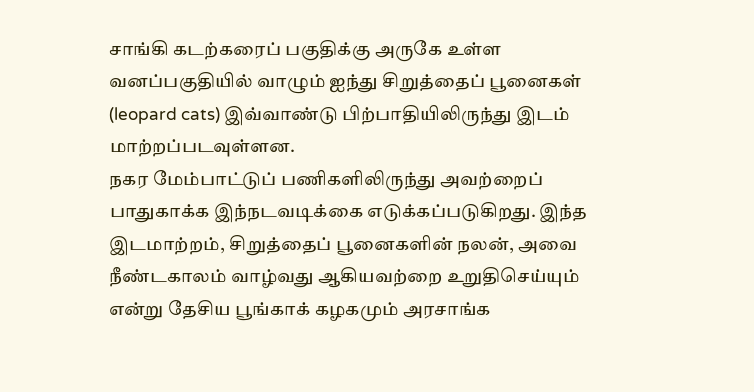சாங்கி கடற்கரைப் பகுதிக்கு அருகே உள்ள வனப்பகுதியில் வாழும் ஐந்து சிறுத்தைப் பூனைகள் (leopard cats) இவ்வாண்டு பிற்பாதியிலிருந்து இடம் மாற்றப்படவுள்ளன.
நகர மேம்பாட்டுப் பணிகளிலிருந்து அவற்றைப் பாதுகாக்க இந்நடவடிக்கை எடுக்கப்படுகிறது. இந்த இடமாற்றம், சிறுத்தைப் பூனைகளின் நலன், அவை நீண்டகாலம் வாழ்வது ஆகியவற்றை உறுதிசெய்யும் என்று தேசிய பூங்காக் கழகமும் அரசாங்க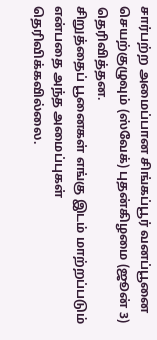சார்பற்ற அமைப்பான சிங்கப்பூர் வனப்பூனை செயற்குழுவும் (ஸ்வேக்) புதன்கிழமை (ஜூன் 3) தெரிவித்தன.
சிறுத்தைப் பூனைகள் எங்கு இடம் மாற்றப்படும் என்பதை அந்த அமைப்புகள் தெரிவிக்கவில்லை.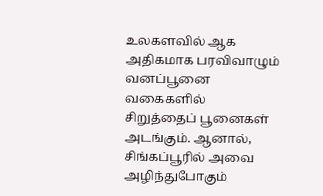உலகளவில் ஆக அதிகமாக பரவிவாழும் வனப்பூனை வகைகளில் சிறுத்தைப் பூனைகள் அடங்கும். ஆனால், சிங்கப்பூரில் அவை அழிந்துபோகும்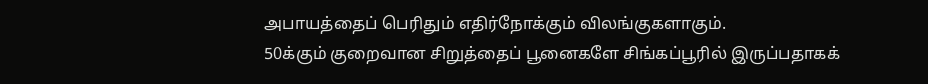அபாயத்தைப் பெரிதும் எதிர்நோக்கும் விலங்குகளாகும்.
50க்கும் குறைவான சிறுத்தைப் பூனைகளே சிங்கப்பூரில் இருப்பதாகக்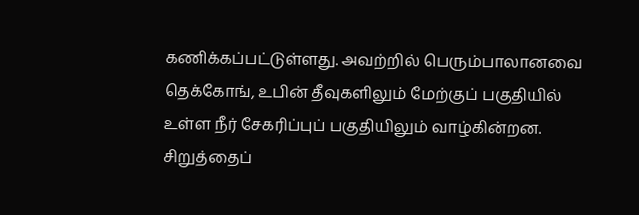கணிக்கப்பட்டுள்ளது. அவற்றில் பெரும்பாலானவை தெக்கோங், உபின் தீவுகளிலும் மேற்குப் பகுதியில் உள்ள நீர் சேகரிப்புப் பகுதியிலும் வாழ்கின்றன.
சிறுத்தைப்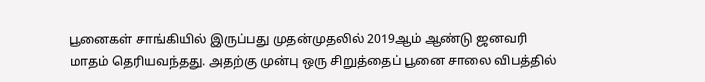பூனைகள் சாங்கியில் இருப்பது முதன்முதலில் 2019ஆம் ஆண்டு ஜனவரி மாதம் தெரியவந்தது. அதற்கு முன்பு ஒரு சிறுத்தைப் பூனை சாலை விபத்தில்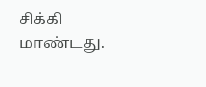சிக்கி மாண்டது.